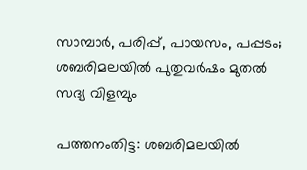സാമ്പാര്‍, പരിപ്പ്, പായസം, പപ്പടം; ശബരിമലയില്‍ പുതുവര്‍ഷം മുതല്‍ സദ്യ വിളമ്പും

പത്തനംതിട്ട: ശബരിമലയില്‍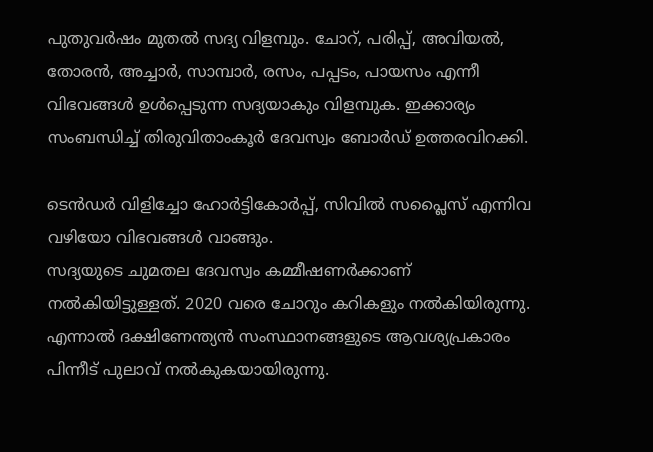പുതുവര്‍ഷം മുതല്‍ സദ്യ വിളമ്പും. ചോറ്, പരിപ്പ്, അവിയല്‍, തോരന്‍, അച്ചാര്‍, സാമ്പാര്‍, രസം, പപ്പടം, പായസം എന്നീ വിഭവങ്ങള്‍ ഉള്‍പ്പെടുന്ന സദ്യയാകും വിളമ്പുക. ഇക്കാര്യം സംബന്ധിച്ച് തിരുവിതാംകൂര്‍ ദേവസ്വം ബോര്‍ഡ് ഉത്തരവിറക്കി.

ടെന്‍ഡര്‍ വിളിച്ചോ ഹോര്‍ട്ടികോര്‍പ്പ്, സിവില്‍ സപ്ലൈസ് എന്നിവ വഴിയോ വിഭവങ്ങള്‍ വാങ്ങും.
സദ്യയുടെ ചുമതല ദേവസ്വം കമ്മീഷണര്‍ക്കാണ് നല്‍കിയിട്ടുള്ളത്. 2020 വരെ ചോറും കറികളും നല്‍കിയിരുന്നു. എന്നാല്‍ ദക്ഷിണേന്ത്യന്‍ സംസ്ഥാനങ്ങളുടെ ആവശ്യപ്രകാരം പിന്നീട് പുലാവ് നല്‍കുകയായിരുന്നു.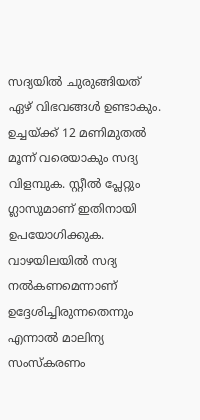സദ്യയില്‍ ചുരുങ്ങിയത് ഏഴ് വിഭവങ്ങള്‍ ഉണ്ടാകും. ഉച്ചയ്ക്ക് 12 മണിമുതല്‍ മൂന്ന് വരെയാകും സദ്യ വിളമ്പുക. സ്റ്റീല്‍ പ്ലേറ്റും ഗ്ലാസുമാണ് ഇതിനായി ഉപയോഗിക്കുക. വാഴയിലയില്‍ സദ്യ നല്‍കണമെന്നാണ് ഉദ്ദേശിച്ചിരുന്നതെന്നും എന്നാല്‍ മാലിന്യ സംസ്‌കരണം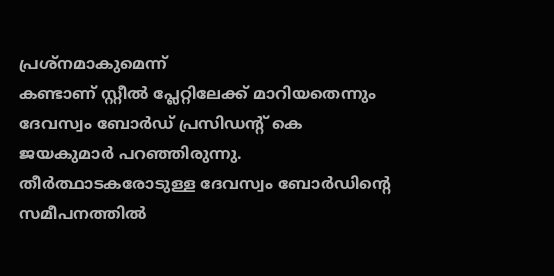പ്രശ്നമാകുമെന്ന്
കണ്ടാണ് സ്റ്റീല്‍ പ്ലേറ്റിലേക്ക് മാറിയതെന്നും ദേവസ്വം ബോര്‍ഡ് പ്രസിഡന്റ് കെ ജയകുമാര്‍ പറഞ്ഞിരുന്നു. തീര്‍ത്ഥാടകരോടുള്ള ദേവസ്വം ബോര്‍ഡിന്റെ സമീപനത്തില്‍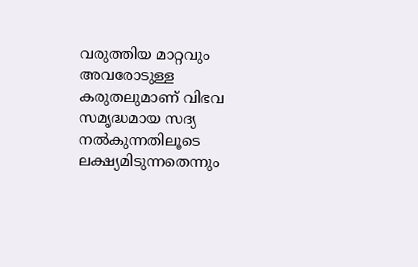വരുത്തിയ മാറ്റവും അവരോടുള്ള കരുതലുമാണ് വിഭവ സമൃദ്ധമായ സദ്യ നല്‍കുന്നതിലൂടെ ലക്ഷ്യമിടുന്നതെന്നും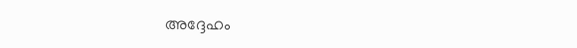അദ്ദേഹം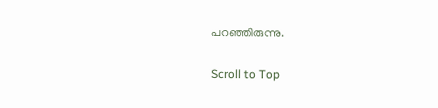പറഞ്ഞിരുന്നു.

Scroll to Top